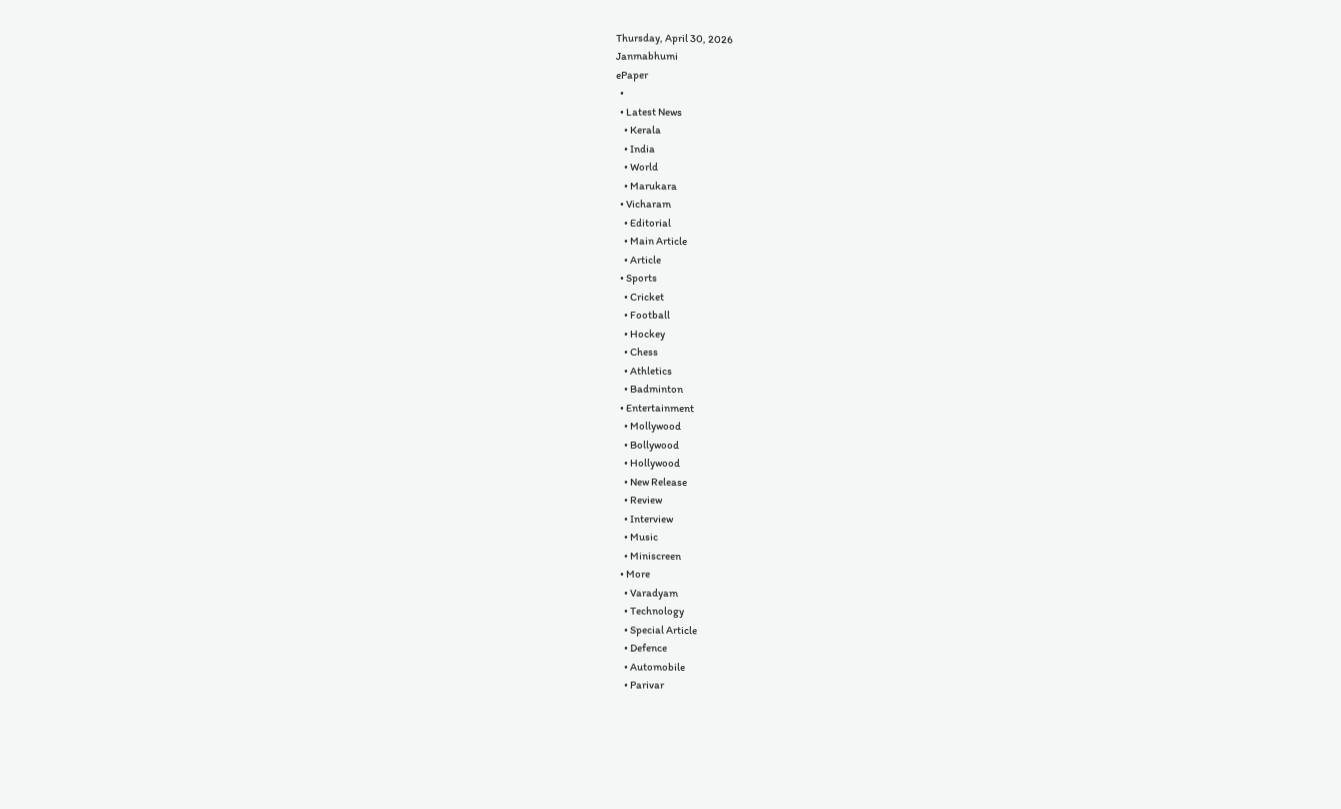Thursday, April 30, 2026
Janmabhumi
ePaper
  •
  • Latest News
    • Kerala
    • India
    • World
    • Marukara
  • Vicharam
    • Editorial
    • Main Article
    • Article
  • Sports
    • Cricket
    • Football
    • Hockey
    • Chess
    • Athletics
    • Badminton
  • Entertainment
    • Mollywood
    • Bollywood
    • Hollywood
    • New Release
    • Review
    • Interview
    • Music
    • Miniscreen
  • More
    • Varadyam
    • Technology
    • Special Article
    • Defence
    • Automobile
    • Parivar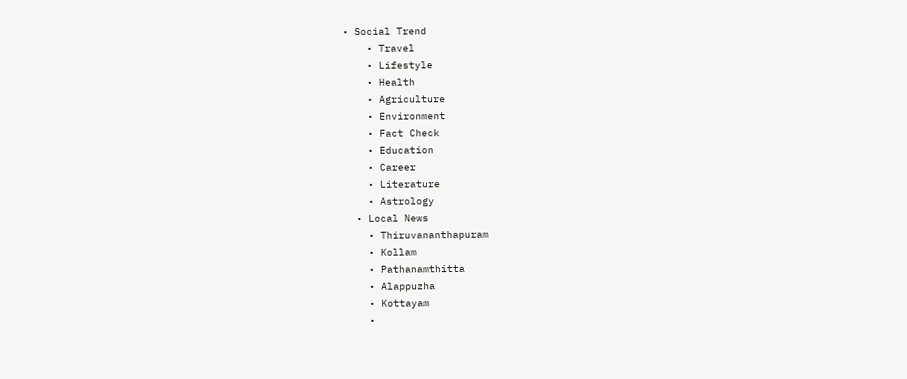• Social Trend
    • Travel
    • Lifestyle
    • Health
    • Agriculture
    • Environment
    • Fact Check
    • Education
    • Career
    • Literature
    • Astrology
  • Local News
    • Thiruvananthapuram
    • Kollam
    • Pathanamthitta
    • Alappuzha
    • Kottayam
    •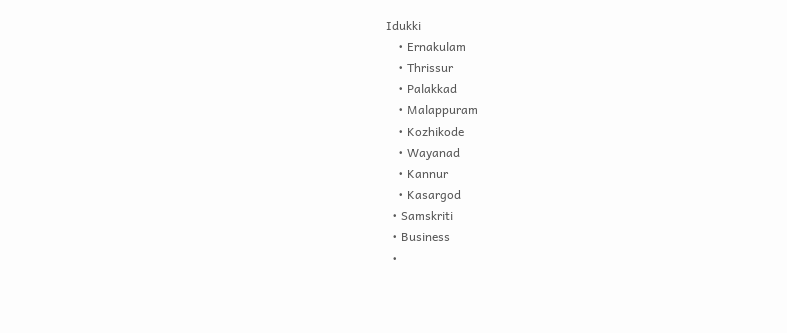Idukki
    • Ernakulam
    • Thrissur
    • Palakkad
    • Malappuram
    • Kozhikode
    • Wayanad
    • Kannur
    • Kasargod
  • Samskriti
  • Business
  •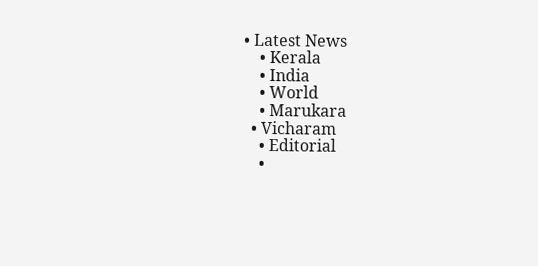• Latest News
    • Kerala
    • India
    • World
    • Marukara
  • Vicharam
    • Editorial
    •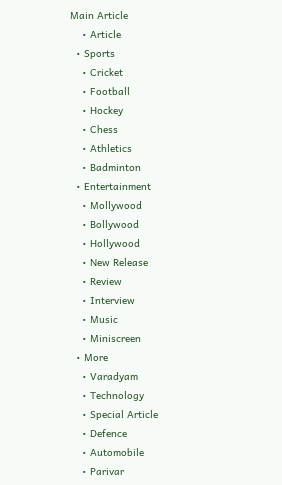Main Article
    • Article
  • Sports
    • Cricket
    • Football
    • Hockey
    • Chess
    • Athletics
    • Badminton
  • Entertainment
    • Mollywood
    • Bollywood
    • Hollywood
    • New Release
    • Review
    • Interview
    • Music
    • Miniscreen
  • More
    • Varadyam
    • Technology
    • Special Article
    • Defence
    • Automobile
    • Parivar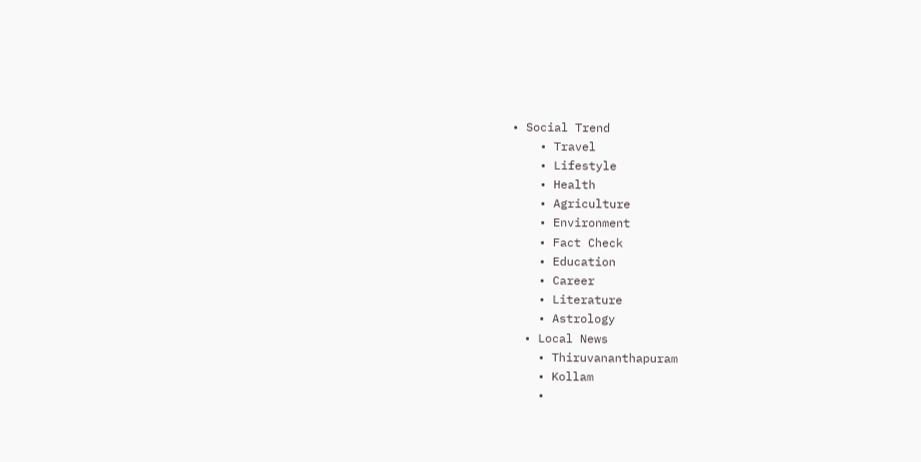• Social Trend
    • Travel
    • Lifestyle
    • Health
    • Agriculture
    • Environment
    • Fact Check
    • Education
    • Career
    • Literature
    • Astrology
  • Local News
    • Thiruvananthapuram
    • Kollam
    •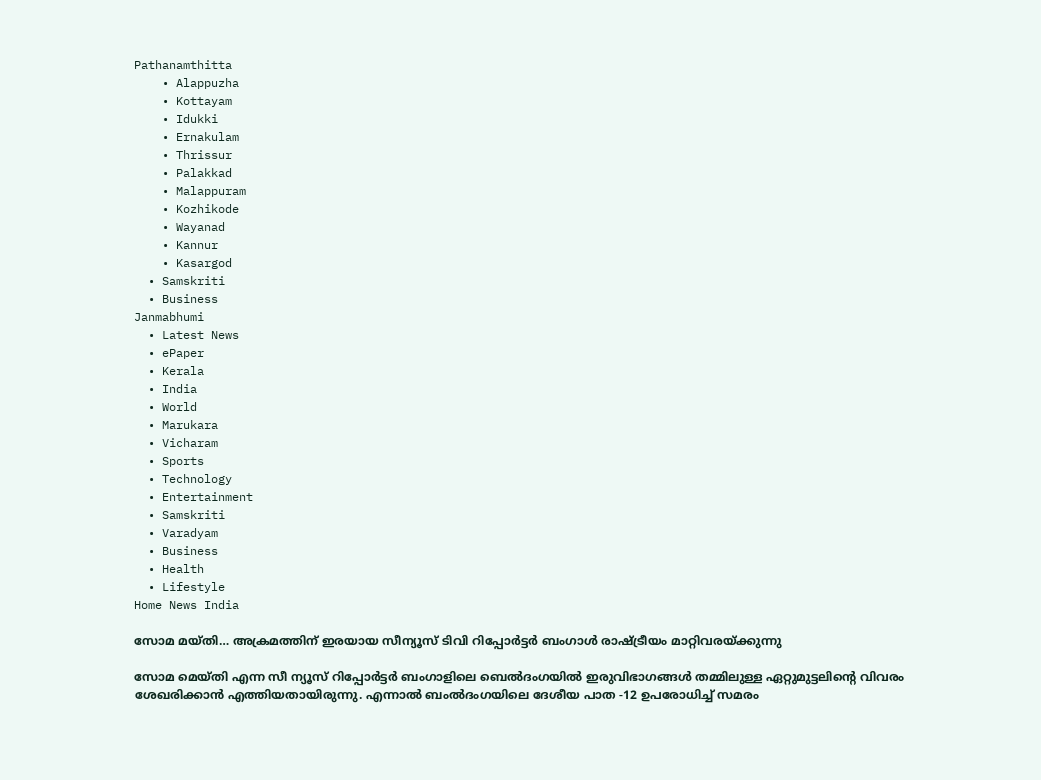Pathanamthitta
    • Alappuzha
    • Kottayam
    • Idukki
    • Ernakulam
    • Thrissur
    • Palakkad
    • Malappuram
    • Kozhikode
    • Wayanad
    • Kannur
    • Kasargod
  • Samskriti
  • Business
Janmabhumi
  • Latest News
  • ePaper
  • Kerala
  • India
  • World
  • Marukara
  • Vicharam
  • Sports
  • Technology
  • Entertainment
  • Samskriti
  • Varadyam
  • Business
  • Health
  • Lifestyle
Home News India

സോമ മയ്തി… അക്രമത്തിന് ഇരയായ സീന്യൂസ് ടിവി റിപ്പോര്‍ട്ടര്‍ ബംഗാള്‍ രാഷ്‌ട്രീയം മാറ്റിവരയ്‌ക്കുന്നു

സോമ മെയ്തി എന്ന സീ ന്യൂസ് റിപ്പോര്‍ട്ടര്‍ ബംഗാളിലെ ബെല്‍ദംഗയില്‍ ഇരുവിഭാഗങ്ങള്‍ തമ്മിലുള്ള ഏറ്റുമുട്ടലിന്റെ വിവരം ശേഖരിക്കാന്‍ എത്തിയതായിരുന്നു. എന്നാല്‍ ബംല്‍ദംഗയിലെ ദേശീയ പാത -12 ഉപരോധിച്ച് സമരം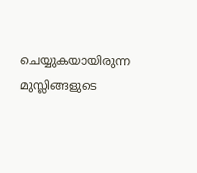ചെയ്യുകയായിരുന്ന മുസ്ലിങ്ങളുടെ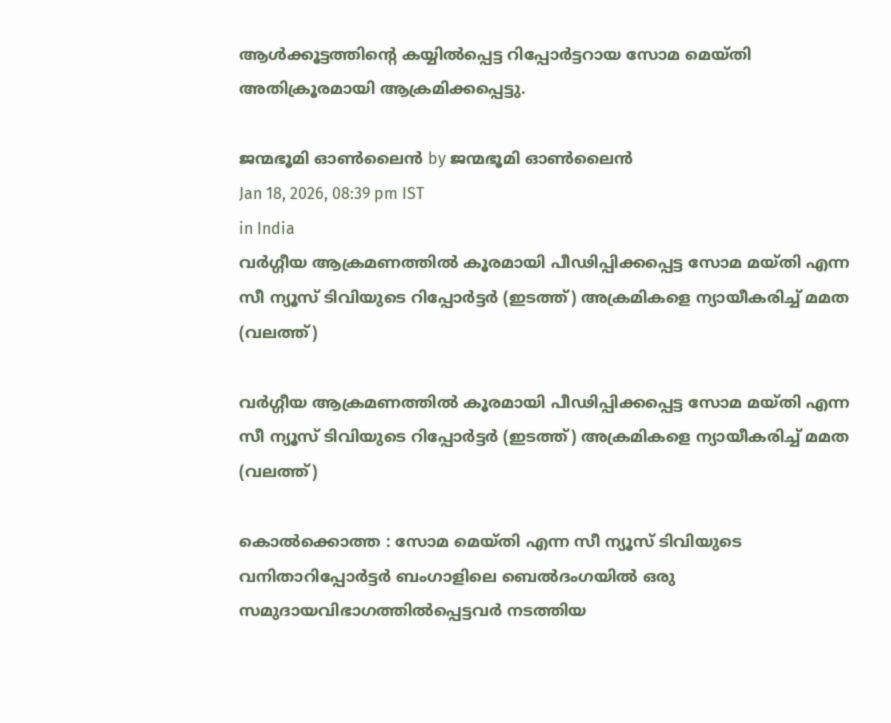ആള്‍ക്കൂട്ടത്തിന്റെ കയ്യില്‍പ്പെട്ട റിപ്പോര്‍ട്ടറായ സോമ മെയ്തി അതിക്രൂരമായി ആക്രമിക്കപ്പെട്ടു.

ജന്മഭൂമി ഓണ്‍ലൈന്‍ by ജന്മഭൂമി ഓണ്‍ലൈന്‍
Jan 18, 2026, 08:39 pm IST
in India
വര്‍ഗ്ഗീയ ആക്രമണത്തില്‍ കൂരമായി പീഢിപ്പിക്കപ്പെട്ട സോമ മയ്തി എന്ന സീ ന്യൂസ് ടിവിയുടെ റിപ്പോര്‍ട്ടര്‍ (ഇടത്ത്) അക്രമികളെ ന്യായീകരിച്ച് മമത (വലത്ത്)

വര്‍ഗ്ഗീയ ആക്രമണത്തില്‍ കൂരമായി പീഢിപ്പിക്കപ്പെട്ട സോമ മയ്തി എന്ന സീ ന്യൂസ് ടിവിയുടെ റിപ്പോര്‍ട്ടര്‍ (ഇടത്ത്) അക്രമികളെ ന്യായീകരിച്ച് മമത (വലത്ത്)

കൊല്‍ക്കൊത്ത : സോമ മെയ്തി എന്ന സീ ന്യൂസ് ടിവിയുടെ വനിതാറിപ്പോര്‍ട്ടര്‍ ബംഗാളിലെ ബെല്‍ദംഗയില്‍ ഒരു സമുദായവിഭാഗത്തില്‍പ്പെട്ടവര്‍ നടത്തിയ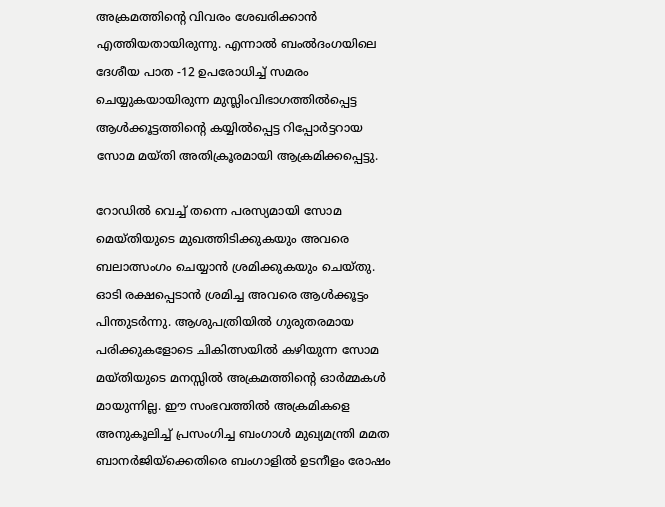അക്രമത്തിന്റെ വിവരം ശേഖരിക്കാന്‍ എത്തിയതായിരുന്നു. എന്നാല്‍ ബംല്‍ദംഗയിലെ ദേശീയ പാത -12 ഉപരോധിച്ച് സമരം ചെയ്യുകയായിരുന്ന മുസ്ലിംവിഭാഗത്തില്‍പ്പെട്ട ആള്‍ക്കൂട്ടത്തിന്റെ കയ്യില്‍പ്പെട്ട റിപ്പോര്‍ട്ടറായ സോമ മയ്തി അതിക്രൂരമായി ആക്രമിക്കപ്പെട്ടു.

റോഡില്‍ വെച്ച് തന്നെ പരസ്യമായി സോമ മെയ്തിയുടെ മുഖത്തിടിക്കുകയും അവരെ ബലാത്സംഗം ചെയ്യാന്‍ ശ്രമിക്കുകയും ചെയ്തു. ഓടി രക്ഷപ്പെടാന്‍ ശ്രമിച്ച അവരെ ആള്‍ക്കൂട്ടം പിന്തുടര്‍ന്നു. ആശുപത്രിയില്‍ ഗുരുതരമായ പരിക്കുകളോടെ ചികിത്സയില്‍ കഴിയുന്ന സോമ മയ്തിയുടെ മനസ്സില്‍ അക്രമത്തിന്റെ ഓര്‍മ്മകള്‍ മായുന്നില്ല. ഈ സംഭവത്തില്‍ അക്രമികളെ അനുകൂലിച്ച് പ്രസംഗിച്ച ബംഗാള്‍ മുഖ്യമന്ത്രി മമത ബാനര്‍ജിയ്‌ക്കെതിരെ ബംഗാളില്‍ ഉടനീളം രോഷം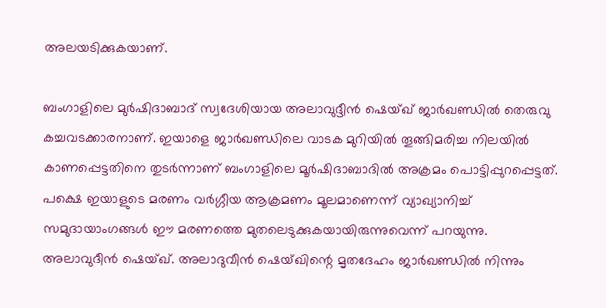അലയടിക്കുകയാണ്.

ബംഗാളിലെ മുര്‍ഷിദാബാദ് സ്വദേശിയായ അലാവുദ്ദീന്‍ ഷെയ്ഖ് ജാര്‍ഖണ്ഡില്‍ തെരുവു കച്ചവടക്കാരനാണ്. ഇയാളെ ജാര്‍ഖണ്ഡിലെ വാടക മുറിയില്‍ തൂങ്ങിമരിച്ച നിലയില്‍ കാണപ്പെട്ടതിനെ തുടര്‍ന്നാണ് ബംഗാളിലെ മൂര്‍ഷിദാബാദില്‍ അക്രമം പൊട്ടിപ്പുറപ്പെട്ടത്. പക്ഷെ ഇയാളുടെ മരണം വര്‍ഗ്ഗീയ ആക്രമണം മൂലമാണെന്ന് വ്യാഖ്യാനിച്ച് സമുദായാംഗങ്ങള്‍ ഈ മരണത്തെ മുതലെടുക്കുകയായിരുന്നുവെന്ന് പറയുന്നു. അലാവുദീന്‍ ഷെയ്ഖ്. അലാദുവീന്‍ ഷെയ്ഖിന്റെ മൃതദേഹം ജാര്‍ഖണ്ഡില്‍ നിന്നും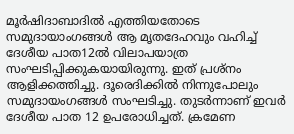മൂര്‍ഷിദാബാദില്‍ എത്തിയതോടെ സമുദായാംഗങ്ങള്‍ ആ മൃതദേഹവും വഹിച്ച് ദേശീയ പാത12ല്‍ വിലാപയാത്ര സംഘടിപ്പിക്കുകയായിരുന്നു. ഇത് പ്രശ്നം ആളിക്കത്തിച്ചു. ദൂരെദിക്കില്‍ നിന്നുപോലും സമുദായംഗങ്ങള്‍ സംഘടിച്ചു. തുടര്‍ന്നാണ് ഇവര്‍ ദേശീയ പാത 12 ഉപരോധിച്ചത്. ക്രമേണ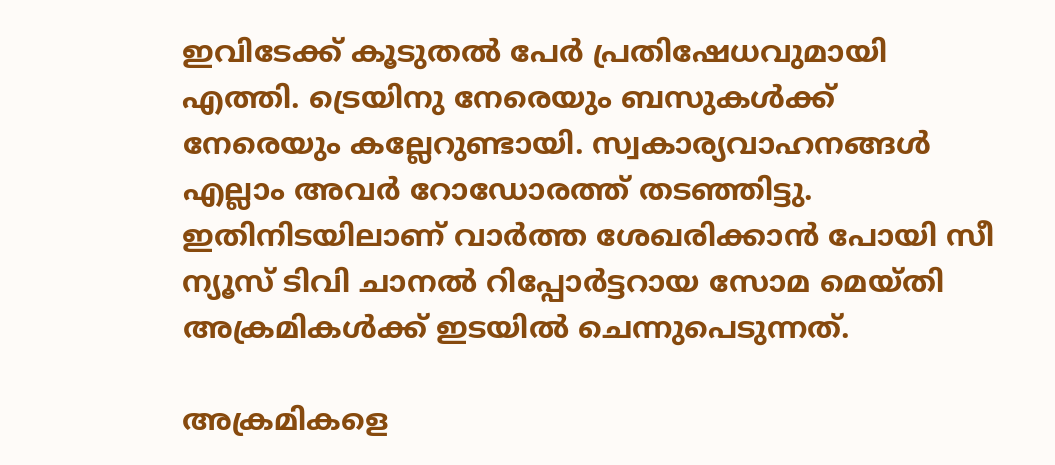ഇവിടേക്ക് കൂടുതല്‍ പേര്‍ പ്രതിഷേധവുമായി എത്തി. ട്രെയിനു നേരെയും ബസുകള്‍ക്ക് നേരെയും കല്ലേറുണ്ടായി. സ്വകാര്യവാഹനങ്ങള്‍ എല്ലാം അവര്‍ റോഡോരത്ത് തടഞ്ഞിട്ടു. ഇതിനിടയിലാണ് വാര്‍ത്ത ശേഖരിക്കാന്‍ പോയി സീ ന്യൂസ് ടിവി ചാനല്‍ റിപ്പോര്‍ട്ടറായ സോമ മെയ്തി അക്രമികള്‍ക്ക് ഇടയില്‍ ചെന്നുപെടുന്നത്.

അക്രമികളെ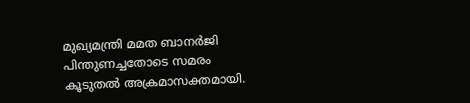മുഖ്യമന്ത്രി മമത ബാനര്‍ജി പിന്തുണച്ചതോടെ സമരം കൂടുതല്‍ അക്രമാസക്തമായി.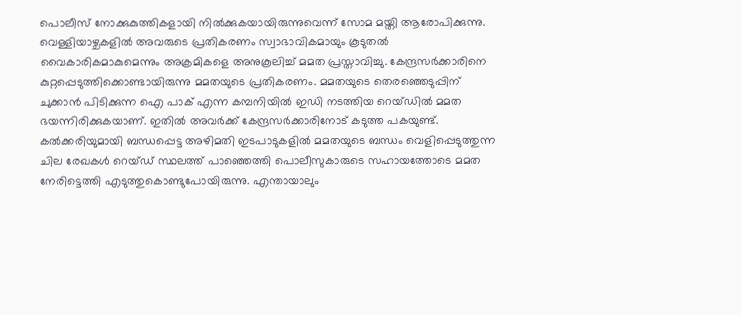പൊലീസ് നോക്കുകുത്തികളായി നില്‍ക്കുകയായിരുന്നുവെന്ന് സോമ മയ്തി ആരോപിക്കുന്നു. വെള്ളിയാഴ്ചകളില്‍ അവരുടെ പ്രതികരണം സ്വാഭാവികമായും കൂടുതല്‍ വൈകാരികമാകുമെന്നും അക്രമികളെ അനുകൂലിച്ച് മമത പ്രസ്താവിച്ചു. കേന്ദ്രസര്‍ക്കാരിനെ കുറ്റപ്പെടുത്തിക്കൊണ്ടായിരുന്നു മമതയുടെ പ്രതികരണം. മമതയുടെ തെരഞ്ഞെടുപ്പിന് ചുക്കാന്‍ പിടിക്കുന്ന ഐ പാക് എന്ന കമ്പനിയില്‍ ഇഡി നടത്തിയ റെയ്ഡില്‍ മമത ഭയന്നിരിക്കുകയാണ്. ഇതില്‍ അവര്‍ക്ക് കേന്ദ്രസര്‍ക്കാരിനോട് കടുത്ത പകയുണ്ട്. കല്‍ക്കരിയുമായി ബന്ധപ്പെട്ട അഴിമതി ഇടപാടുകളില്‍ മമതയുടെ ബന്ധം വെളിപ്പെടുത്തുന്ന ചില രേഖകള്‍ റെയ്ഡ് സ്ഥലത്ത് പാഞ്ഞെത്തി പൊലീസുകാരുടെ സഹായത്തോടെ മമത നേരിട്ടെത്തി എടുത്തുകൊണ്ടുപോയിരുന്നു. എന്തായാലും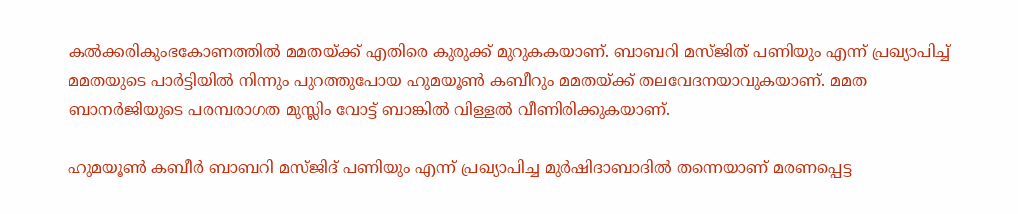കല്‍ക്കരികുംഭകോണത്തില്‍ മമതയ്‌ക്ക് എതിരെ കുരുക്ക് മുറുകകയാണ്. ബാബറി മസ്ജിത് പണിയും എന്ന് പ്രഖ്യാപിച്ച് മമതയുടെ പാര്‍ട്ടിയില്‍ നിന്നും പുറത്തുപോയ ഹുമയൂണ്‍ കബീറും മമതയ്‌ക്ക് തലവേദനയാവുകയാണ്. മമത ബാനര്‍ജിയുടെ പരമ്പരാഗത മുസ്ലിം വോട്ട് ബാങ്കില്‍ വിള്ളല്‍ വീണിരിക്കുകയാണ്.

ഹുമയൂണ്‍ കബീര്‍ ബാബറി മസ്ജിദ് പണിയും എന്ന് പ്രഖ്യാപിച്ച മുര്‍ഷിദാബാദില്‍ തന്നെയാണ് മരണപ്പെട്ട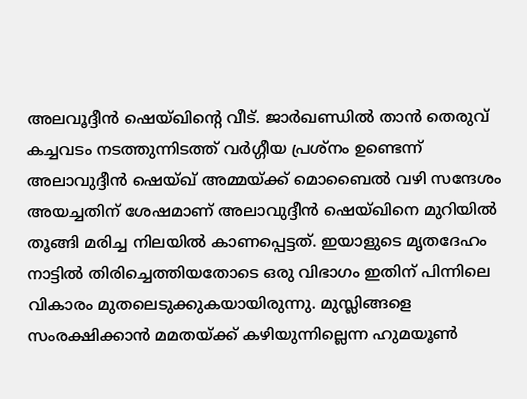അലവൂദ്ദീന്‍ ഷെയ്ഖിന്റെ വീട്. ജാര്‍ഖണ്ഡില്‍ താന്‍ തെരുവ് കച്ചവടം നടത്തുന്നിടത്ത് വര്‍ഗ്ഗീയ പ്രശ്നം ഉണ്ടെന്ന് അലാവുദ്ദീന്‍ ഷെയ്ഖ് അമ്മയ്‌ക്ക് മൊബൈല്‍ വഴി സന്ദേശം അയച്ചതിന് ശേഷമാണ് അലാവുദ്ദീന്‍ ഷെയ്ഖിനെ മുറിയില്‍ തൂങ്ങി മരിച്ച നിലയില്‍ കാണപ്പെട്ടത്. ഇയാളുടെ മൃതദേഹം നാട്ടില്‍ തിരിച്ചെത്തിയതോടെ ഒരു വിഭാഗം ഇതിന് പിന്നിലെ വികാരം മുതലെടുക്കുകയായിരുന്നു. മുസ്ലിങ്ങളെ സംരക്ഷിക്കാന്‍ മമതയ്‌ക്ക് കഴിയുന്നില്ലെന്ന ഹുമയൂണ്‍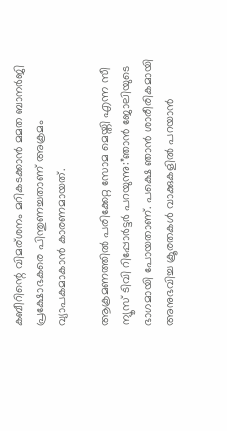കബീറിന്റെ വിമര‍്ശനം മറികടക്കാന്‍ മമത ബാനര്‍ജി പ്രക്ഷോഭകരെ പിന്തുണച്ചതാണ് അക്രമം വ്യാപകമാകാന്‍ കാരണമായത്.

ആക്രമണത്തില്‍ പരിക്കേറ്റ സോമ മെയ്തി എന്ന സീ ന്യൂസ് ടിവി റിപ്പോര്‍ട്ടര്‍ പറയുന്നു:”ഞാന്‍ ജോലിയുടെ ഭാഗമായി പോയതാണ്. പക്ഷെ ഞാന്‍ ശാരീരികമായി അനുഭവിച്ച ക്രൂരതകള്‍ വാക്കുകളില്‍ പറയാന്‍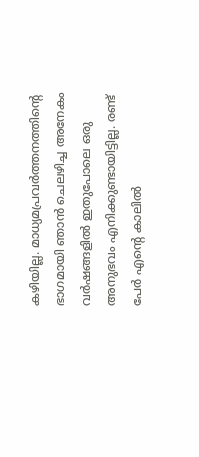കഴിയില്ല. മാധ്യമപ്രവര്‍ത്തനത്തിന്റെ ഭാഗമായി ഞാന്‍ ചെലഴിച്ച അനേകം വര്‍ഷങ്ങളില്‍ ഇതുപോലെ ഒരു അനുഭവം എനിക്കുണ്ടായിട്ടില്ല. രണ്ട് പേര്‍ എന്റെ കാലില്‍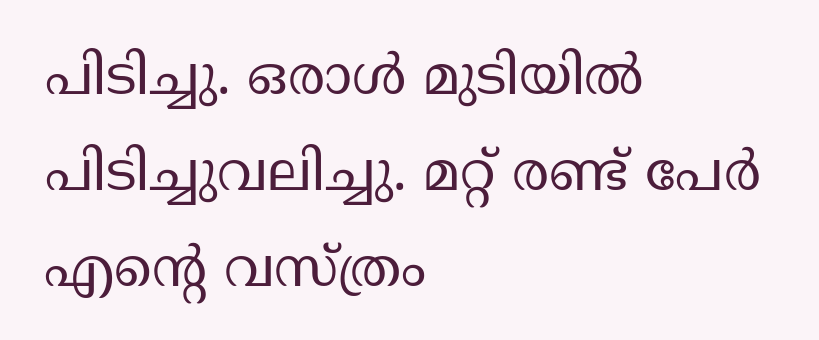പിടിച്ചു. ഒരാള്‍ മുടിയില്‍ പിടിച്ചുവലിച്ചു. മറ്റ് രണ്ട് പേര്‍ എന്റെ വസ്ത്രം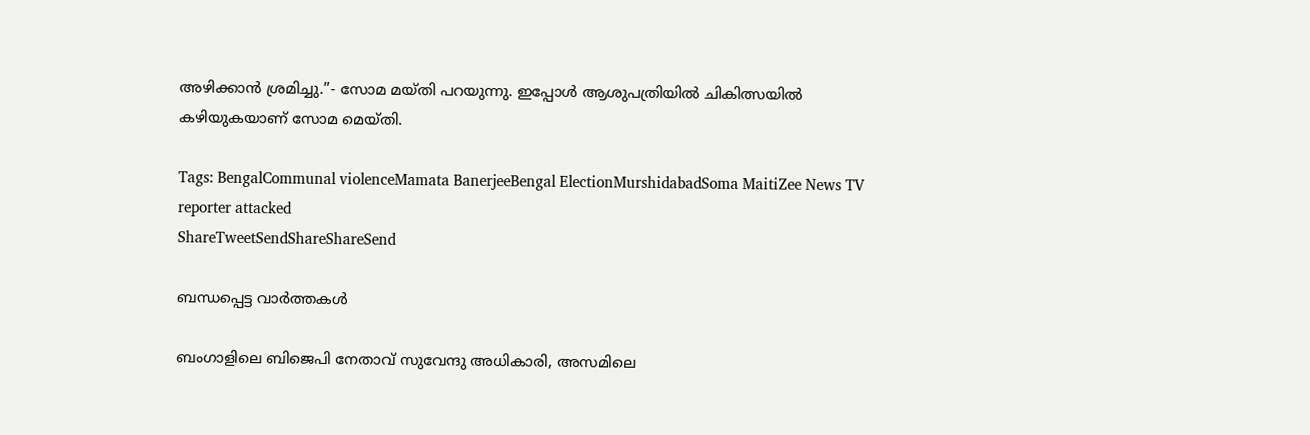അഴിക്കാന്‍ ശ്രമിച്ചു.”- സോമ മയ്തി പറയുന്നു. ഇപ്പോള്‍ ആശുപത്രിയില്‍ ചികിത്സയില്‍ കഴിയുകയാണ് സോമ മെയ്തി.

Tags: BengalCommunal violenceMamata BanerjeeBengal ElectionMurshidabadSoma MaitiZee News TV reporter attacked
ShareTweetSendShareShareSend

ബന്ധപ്പെട്ട വാര്‍ത്തകള്‍

ബംഗാളിലെ ബിജെപി നേതാവ് സുവേന്ദു അധികാരി, അസമിലെ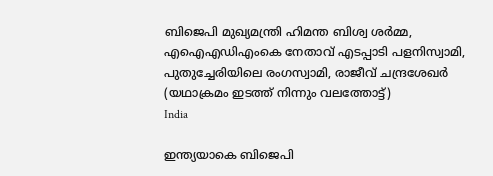ബിജെപി മുഖ്യമന്ത്രി ഹിമന്ത ബിശ്വ ശര്‍മ്മ, എഐഎഡിഎംകെ നേതാവ് എടപ്പാടി പളനിസ്വാമി, പുതുച്ചേരിയിലെ രംഗസ്വാമി, രാജീവ് ചന്ദ്രശേഖര്‍ (യഥാക്രമം ഇടത്ത് നിന്നും വലത്തോട്ട്)
India

ഇന്ത്യയാകെ ബിജെപി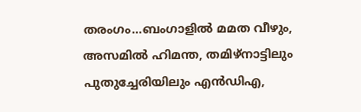തരംഗം…ബംഗാളില്‍ മമത വീഴും, അസമില്‍ ഹിമന്ത, തമിഴ്നാട്ടിലും പുതുച്ചേരിയിലും എന്‍ഡിഎ,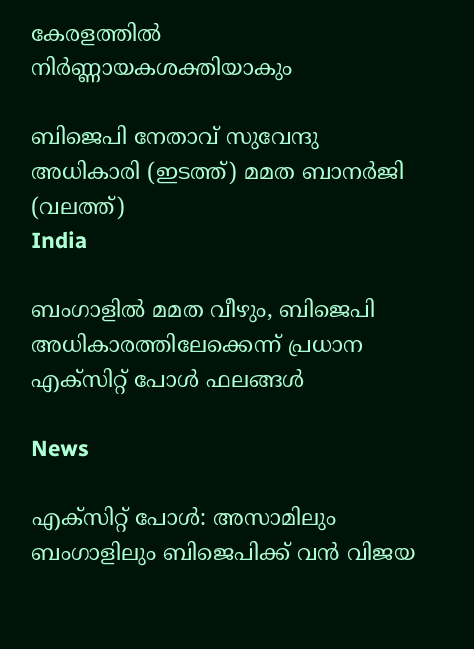കേരളത്തില്‍ നിര്‍ണ്ണായകശക്തിയാകും

ബിജെപി നേതാവ് സുവേന്ദു അധികാരി (ഇടത്ത്) മമത ബാനര്‍ജി (വലത്ത്)
India

ബംഗാളില്‍ മമത വീഴും, ബിജെപി അധികാരത്തിലേക്കെന്ന് പ്രധാന എക്സിറ്റ് പോള്‍ ഫലങ്ങള്‍

News

എക്‌സിറ്റ് പോൾ: അസാമിലും ബംഗാളിലും ബിജെപിക്ക് വൻ വിജയ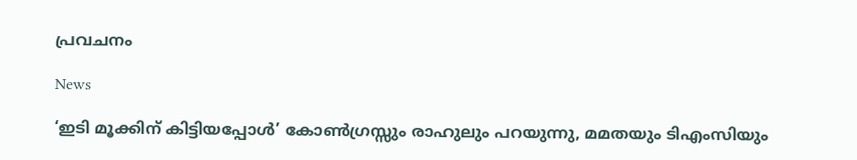പ്രവചനം

News

‘ഇടി മൂക്കിന് കിട്ടിയപ്പോൾ’ കോൺഗ്രസ്സും രാഹുലും പറയുന്നു, മമതയും ടിഎംസിയും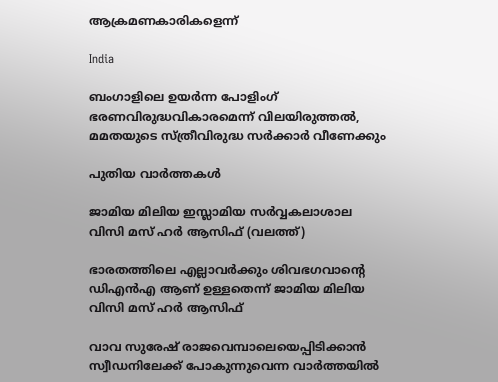ആക്രമണകാരികളെന്ന്

India

ബംഗാളിലെ ഉയര്‍ന്ന പോളിംഗ് ഭരണവിരുദ്ധവികാരമെന്ന് വിലയിരുത്തല്‍, മമതയുടെ സ്ത്രീവിരുദ്ധ സര്‍ക്കാര്‍ വീണേക്കും

പുതിയ വാര്‍ത്തകള്‍

ജാമിയ മിലിയ ഇസ്ലാമിയ സര്‍വ്വകലാശാല വിസി മസ് ഹര്‍ ആസിഫ് (വലത്ത്)

ഭാരതത്തിലെ എല്ലാവര്‍ക്കും ശിവഭഗവാന്റെ ഡിഎന്‍എ ആണ് ഉള്ളതെന്ന് ജാമിയ മിലിയ വിസി മസ് ഹര്‍ ആസിഫ്

വാവ സുരേഷ് രാജവെമ്പാലെയെപ്പിടിക്കാന്‍ സ്വീഡനിലേക്ക് പോകുന്നുവെന്ന വാര്‍ത്തയില്‍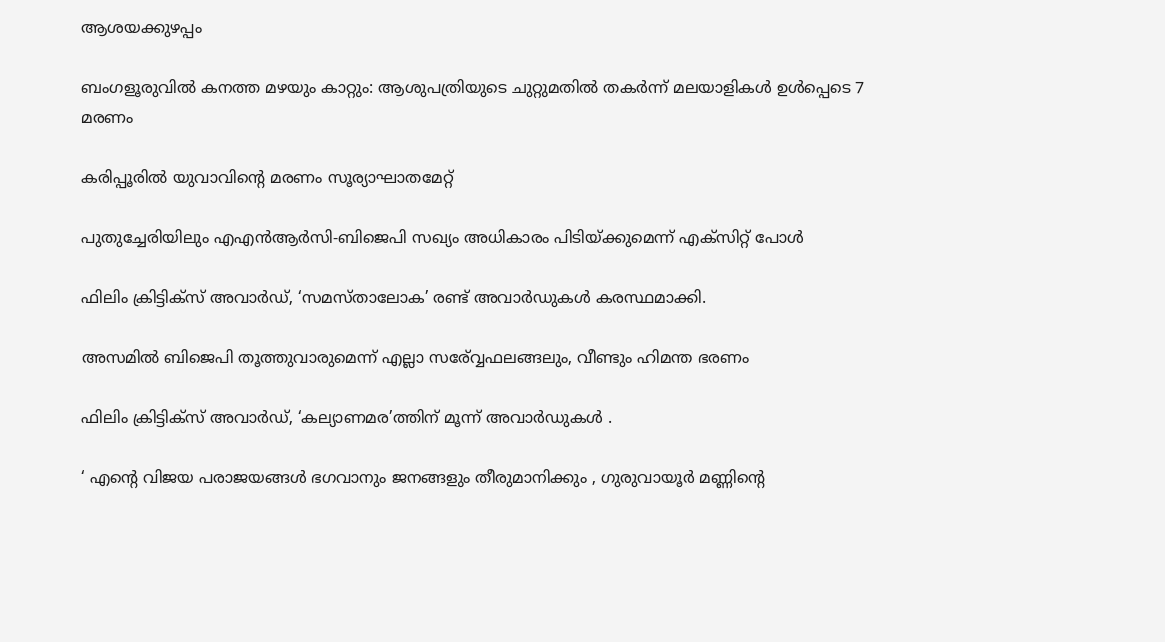ആശയക്കുഴപ്പം

ബംഗളൂരുവില്‍ കനത്ത മഴയും കാറ്റും: ആശുപത്രിയുടെ ചുറ്റുമതില്‍ തകര്‍ന്ന് മലയാളികള്‍ ഉള്‍പ്പെടെ 7 മരണം

കരിപ്പൂരില്‍ യുവാവിന്റെ മരണം സൂര്യാഘാതമേറ്റ്

പുതുച്ചേരിയിലും എഎന്‍ആര്‍സി-ബിജെപി സഖ്യം അധികാരം പിടിയ്‌ക്കുമെന്ന് എക്സിറ്റ് പോള്‍

ഫിലിം ക്രിട്ടിക്സ് അവാർഡ്, ‘സമസ്താലോക’ രണ്ട് അവാർഡുകൾ കരസ്ഥമാക്കി.

അസമില്‍ ബിജെപി തൂത്തുവാരുമെന്ന് എല്ലാ സര‍്വ്വേഫലങ്ങലും, വീണ്ടും ഹിമന്ത ഭരണം

ഫിലിം ക്രിട്ടിക്സ് അവാർഡ്, ‘കല്യാണമര’ത്തിന് മൂന്ന് അവാർഡുകൾ .

‘ എന്റെ വിജയ പരാജയങ്ങൾ ഭഗവാനും ജനങ്ങളും തീരുമാനിക്കും , ഗുരുവായൂർ മണ്ണിന്റെ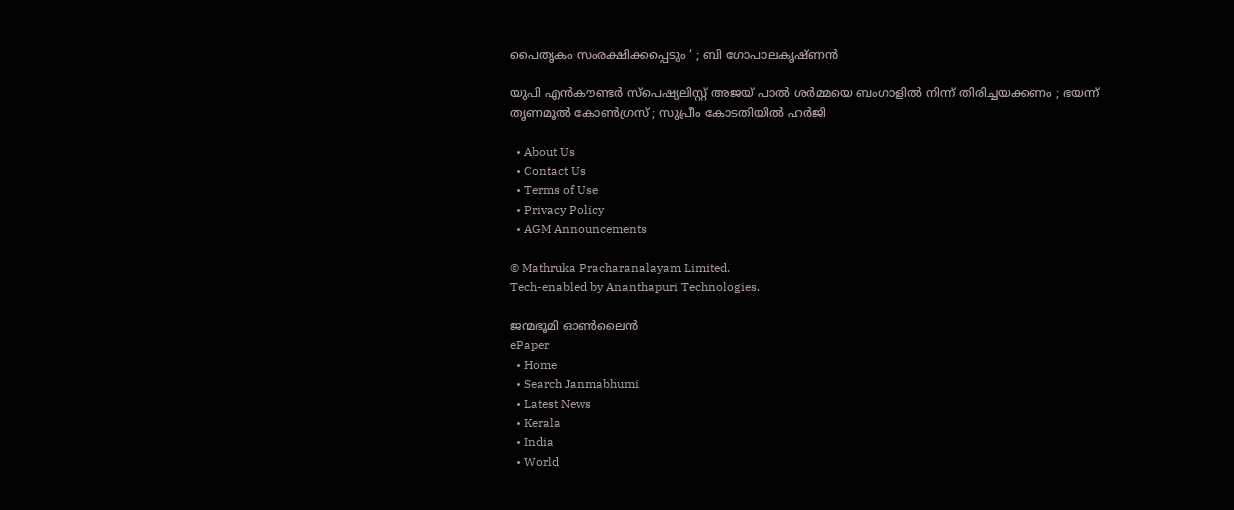പൈതൃകം സംരക്ഷിക്കപ്പെടും ‘ ; ബി ഗോപാലകൃഷ്ണൻ

യുപി എൻകൗണ്ടർ സ്പെഷ്യലിസ്റ്റ് അജയ് പാൽ ശർമ്മയെ ബംഗാളിൽ നിന്ന് തിരിച്ചയക്കണം ; ഭയന്ന് തൃണമൂൽ കോൺഗ്രസ് ; സുപ്രീം കോടതിയിൽ ഹർജി

  • About Us
  • Contact Us
  • Terms of Use
  • Privacy Policy
  • AGM Announcements

© Mathruka Pracharanalayam Limited.
Tech-enabled by Ananthapuri Technologies.

ജന്മഭൂമി ഓണ്‍ലൈന്‍
ePaper
  • Home
  • Search Janmabhumi
  • Latest News
  • Kerala
  • India
  • World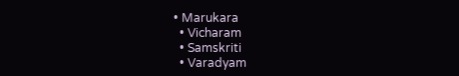• Marukara
  • Vicharam
  • Samskriti
  • Varadyam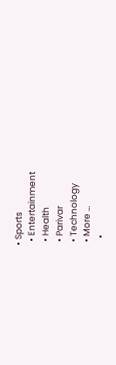• Sports
  • Entertainment
  • Health
  • Parivar
  • Technology
  • More …
    •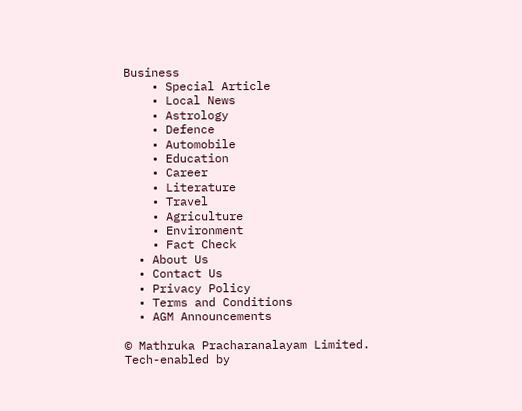Business
    • Special Article
    • Local News
    • Astrology
    • Defence
    • Automobile
    • Education
    • Career
    • Literature
    • Travel
    • Agriculture
    • Environment
    • Fact Check
  • About Us
  • Contact Us
  • Privacy Policy
  • Terms and Conditions
  • AGM Announcements

© Mathruka Pracharanalayam Limited.
Tech-enabled by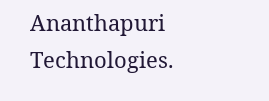Ananthapuri Technologies.